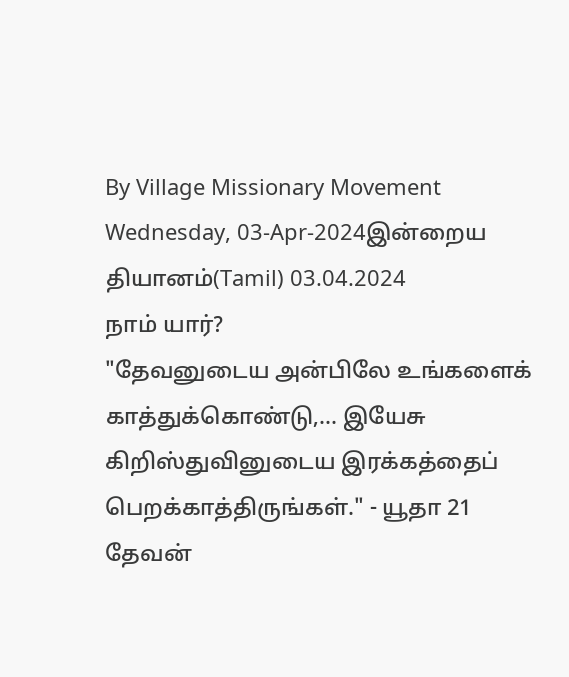By Village Missionary Movement
Wednesday, 03-Apr-2024இன்றைய தியானம்(Tamil) 03.04.2024
நாம் யார்?
"தேவனுடைய அன்பிலே உங்களைக் காத்துக்கொண்டு,… இயேசு கிறிஸ்துவினுடைய இரக்கத்தைப் பெறக்காத்திருங்கள்." - யூதா 21
தேவன்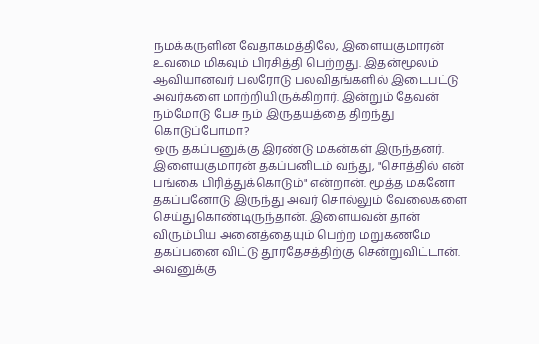நமக்கருளின வேதாகமத்திலே, இளையகுமாரன் உவமை மிகவும் பிரசித்தி பெற்றது. இதன்மூலம் ஆவியானவர் பலரோடு பலவிதங்களில் இடைபட்டு அவர்களை மாற்றியிருக்கிறார். இன்றும் தேவன் நம்மோடு பேச நம் இருதயத்தை திறந்து கொடுப்போமா?
ஒரு தகப்பனுக்கு இரண்டு மகன்கள் இருந்தனர். இளையகுமாரன் தகப்பனிடம் வந்து, "சொத்தில் என் பங்கை பிரித்துக்கொடும்" என்றான். மூத்த மகனோ தகப்பனோடு இருந்து அவர் சொல்லும் வேலைகளை செய்துகொண்டிருந்தான். இளையவன் தான் விரும்பிய அனைத்தையும் பெற்ற மறுகணமே தகப்பனை விட்டு தூரதேசத்திற்கு சென்றுவிட்டான். அவனுக்கு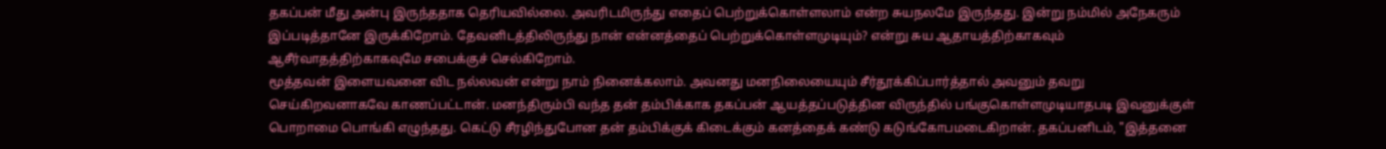தகப்பன் மீது அன்பு இருந்ததாக தெரியவில்லை. அவரிடமிருந்து எதைப் பெற்றுக்கொள்ளலாம் என்ற சுயநலமே இருந்தது. இன்று நம்மில் அநேகரும் இப்படித்தானே இருக்கிறோம். தேவனிடத்திலிருந்து நான் என்னத்தைப் பெற்றுக்கொள்ளமுடியும்? என்று சுய ஆதாயத்திற்காகவும் ஆசீர்வாதத்திற்காகவுமே சபைக்குச் செல்கிறோம்.
மூத்தவன் இளையவனை விட நல்லவன் என்று நாம் நினைக்கலாம். அவனது மனநிலையையும் சீர்தூக்கிப்பார்த்தால் அவனும் தவறு செய்கிறவனாகவே காணப்பட்டான். மனந்திரும்பி வந்த தன் தம்பிக்காக தகப்பன் ஆயத்தப்படுத்தின விருந்தில் பங்குகொள்ளமுடியாதபடி இவனுக்குள் பொறாமை பொங்கி எழுந்தது. கெட்டு சீரழிந்துபோன தன் தம்பிக்குக் கிடைக்கும் கனத்தைக் கண்டு கடுங்கோபமடைகிறான். தகப்பனிடம், "இத்தனை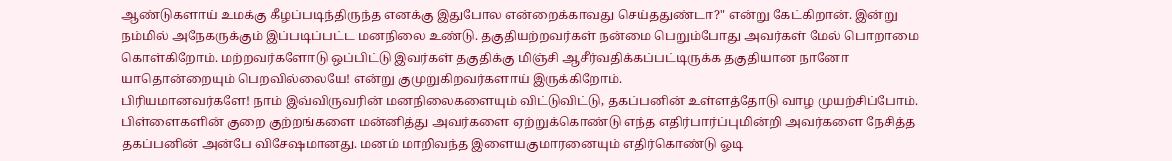ஆண்டுகளாய் உமக்கு கீழப்படிந்திருந்த எனக்கு இதுபோல என்றைக்காவது செய்ததுண்டா?" என்று கேட்கிறான். இன்று நம்மில் அநேகருக்கும் இப்படிப்பட்ட மனநிலை உண்டு. தகுதியற்றவர்கள் நன்மை பெறும்போது அவர்கள் மேல் பொறாமை கொள்கிறோம். மற்றவர்களோடு ஒப்பிட்டு இவர்கள் தகுதிக்கு மிஞ்சி ஆசீர்வதிக்கப்பட்டிருக்க தகுதியான நானோ யாதொன்றையும் பெறவில்லையே! என்று குமுறுகிறவர்களாய் இருக்கிறோம்.
பிரியமானவர்களே! நாம் இவ்விருவரின் மனநிலைகளையும் விட்டுவிட்டு, தகப்பனின் உள்ளத்தோடு வாழ முயற்சிப்போம். பிள்ளைகளின் குறை குற்றங்களை மன்னித்து அவர்களை ஏற்றுக்கொண்டு எந்த எதிர்பார்ப்புமின்றி அவர்களை நேசித்த தகப்பனின் அன்பே விசேஷமானது. மனம் மாறிவந்த இளையகுமாரனையும் எதிர்கொண்டு ஓடி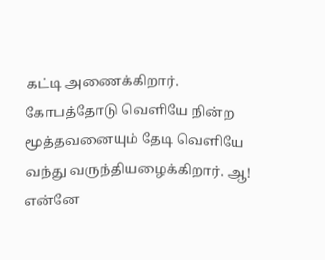கட்டி அணைக்கிறார். கோபத்தோடு வெளியே நின்ற மூத்தவனையும் தேடி வெளியே வந்து வருந்தியழைக்கிறார். ஆ! என்னே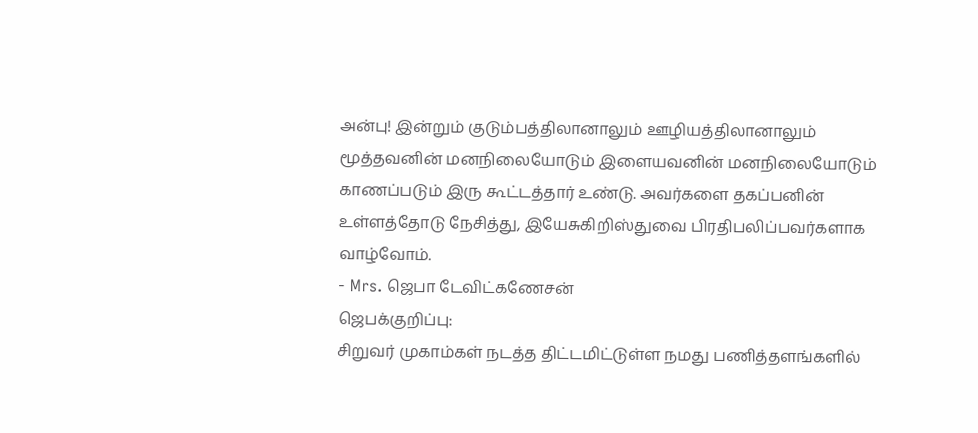அன்பு! இன்றும் குடும்பத்திலானாலும் ஊழியத்திலானாலும் மூத்தவனின் மனநிலையோடும் இளையவனின் மனநிலையோடும் காணப்படும் இரு கூட்டத்தார் உண்டு. அவர்களை தகப்பனின் உள்ளத்தோடு நேசித்து, இயேசுகிறிஸ்துவை பிரதிபலிப்பவர்களாக வாழ்வோம்.
- Mrs. ஜெபா டேவிட்கணேசன்
ஜெபக்குறிப்பு:
சிறுவர் முகாம்கள் நடத்த திட்டமிட்டுள்ள நமது பணித்தளங்களில்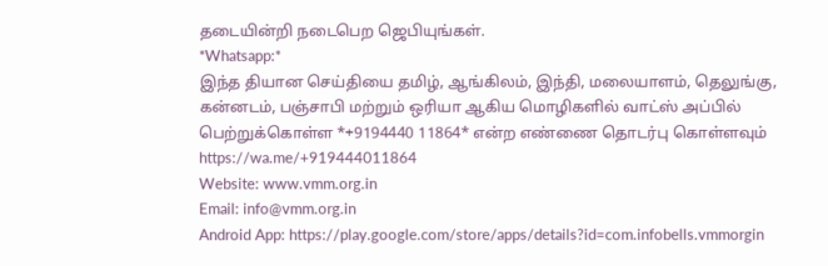தடையின்றி நடைபெற ஜெபியுங்கள்.
*Whatsapp:*
இந்த தியான செய்தியை தமிழ், ஆங்கிலம், இந்தி, மலையாளம், தெலுங்கு, கன்னடம், பஞ்சாபி மற்றும் ஒரியா ஆகிய மொழிகளில் வாட்ஸ் அப்பில் பெற்றுக்கொள்ள *+9194440 11864* என்ற எண்ணை தொடர்பு கொள்ளவும்
https://wa.me/+919444011864
Website: www.vmm.org.in
Email: info@vmm.org.in
Android App: https://play.google.com/store/apps/details?id=com.infobells.vmmorgin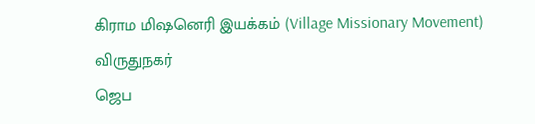கிராம மிஷனெரி இயக்கம் (Village Missionary Movement)
விருதுநகர்
ஜெப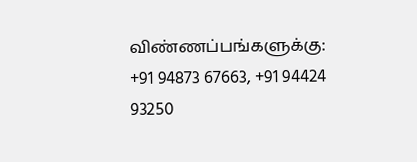விண்ணப்பங்களுக்கு: +91 94873 67663, +91 94424 93250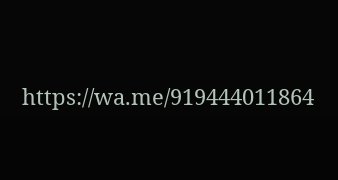https://wa.me/919444011864